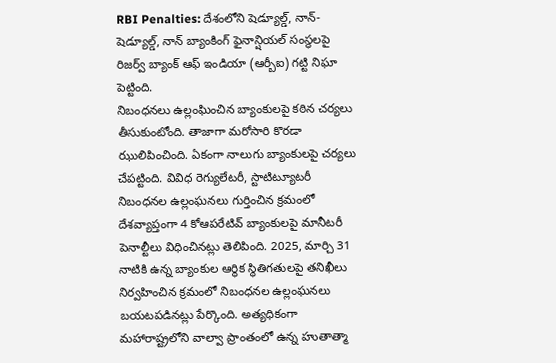RBI Penalties: దేశంలోని షెడ్యూల్డ్, నాన్- షెడ్యూల్డ్, నాన్ బ్యాంకింగ్ ఫైనాన్షియల్ సంస్థలపై రిజర్వ్ బ్యాంక్ ఆఫ్ ఇండియా (ఆర్బీఐ) గట్టి నిఘా పెట్టింది.
నిబంధనలు ఉల్లంఘించిన బ్యాంకులపై కఠిన చర్యలు తీసుకుంటోంది. తాజాగా మరోసారి కొరడా ఝులిపించింది. ఏకంగా నాలుగు బ్యాంకులపై చర్యలు చేపట్టింది. వివిధ రెగ్యులేటరీ, స్టాటిట్యూటరీ నిబంధనల ఉల్లంఘనలు గుర్తించిన క్రమంలో దేశవ్యాప్తంగా 4 కోఆపరేటివ్ బ్యాంకులపై మానీటరీ పెనాల్టీలు విధించినట్లు తెలిపింది. 2025, మార్చి 31 నాటికి ఉన్న బ్యాంకుల ఆర్థిక స్థితిగతులపై తనిఖీలు నిర్వహించిన క్రమంలో నిబంధనల ఉల్లంఘనలు బయటపడినట్లు పేర్కొంది. అత్యధికంగా మహారాష్ట్రలోని వాల్వా ప్రాంతంలో ఉన్న హుతాత్మా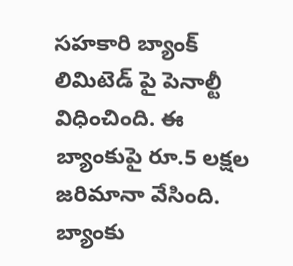సహకారి బ్యాంక్ లిమిటెడ్ పై పెనాల్టీ విధించింది. ఈ బ్యాంకుపై రూ.5 లక్షల జరిమానా వేసింది. బ్యాంకు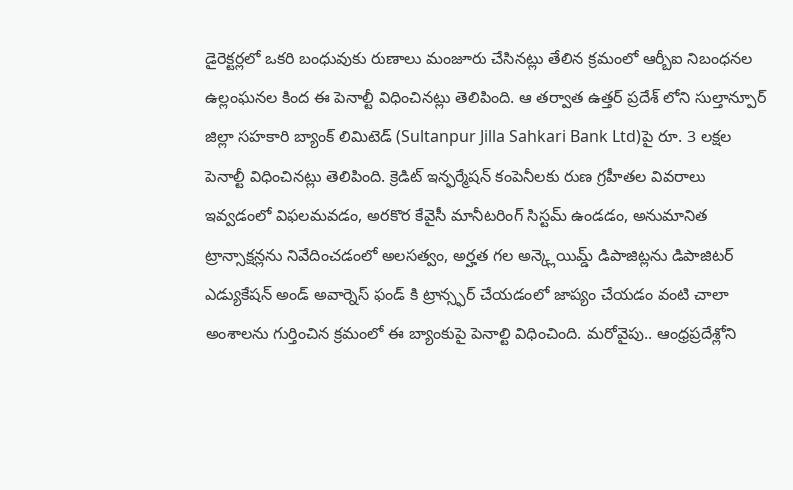డైరెక్టర్లలో ఒకరి బంధువుకు రుణాలు మంజూరు చేసినట్లు తేలిన క్రమంలో ఆర్బీఐ నిబంధనల ఉల్లంఘనల కింద ఈ పెనాల్టీ విధించినట్లు తెలిపింది. ఆ తర్వాత ఉత్తర్ ప్రదేశ్ లోని సుల్తాన్పూర్ జిల్లా సహకారి బ్యాంక్ లిమిటెడ్ (Sultanpur Jilla Sahkari Bank Ltd)పై రూ. 3 లక్షల పెనాల్టీ విధించినట్లు తెలిపింది. క్రెడిట్ ఇన్ఫర్మేషన్ కంపెనీలకు రుణ గ్రహీతల వివరాలు ఇవ్వడంలో విఫలమవడం, అరకొర కేవైసీ మానీటరింగ్ సిస్టమ్ ఉండడం, అనుమానిత ట్రాన్సాక్షన్లను నివేదించడంలో అలసత్వం, అర్హత గల అన్క్లెయిమ్డ్ డిపాజిట్లను డిపాజిటర్ ఎడ్యుకేషన్ అండ్ అవార్నెస్ ఫండ్ కి ట్రాన్స్ఫర్ చేయడంలో జాప్యం చేయడం వంటి చాలా అంశాలను గుర్తించిన క్రమంలో ఈ బ్యాంకుపై పెనాల్టి విధించింది. మరోవైపు.. ఆంధ్రప్రదేశ్లోని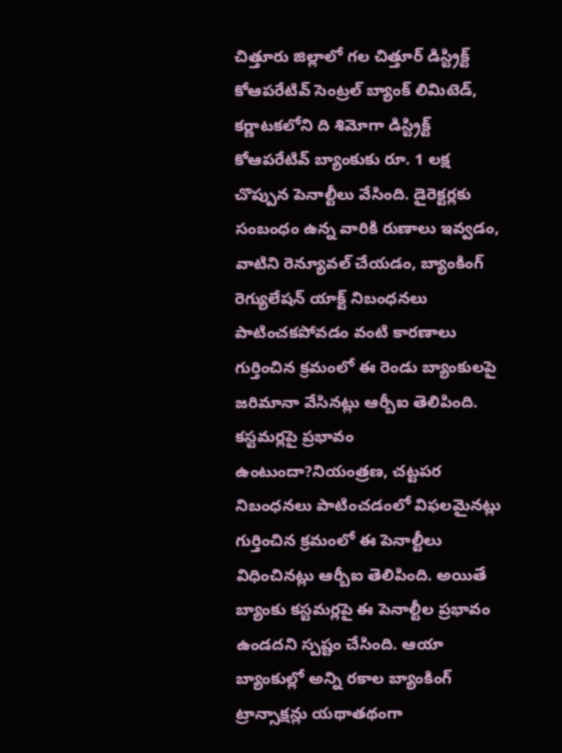చిత్తూరు జిల్లాలో గల చిత్తూర్ డిస్ట్రిక్ట్ కోఆపరేటివ్ సెంట్రల్ బ్యాంక్ లిమిటెడ్, కర్ణాటకలోని ది శిమోగా డిస్ట్రిక్ట్ కోఆపరేటివ్ బ్యాంకుకు రూ. 1 లక్ష చొప్పున పెనాల్టీలు వేసింది. డైరెక్టర్లకు సంబంధం ఉన్న వారికి రుణాలు ఇవ్వడం, వాటిని రెన్యూవల్ చేయడం, బ్యాంకింగ్ రెగ్యులేషన్ యాక్ట్ నిబంధనలు పాటించకపోవడం వంటి కారణాలు గుర్తించిన క్రమంలో ఈ రెండు బ్యాంకులపై జరిమానా వేసినట్లు ఆర్బీఐ తెలిపింది. కస్టమర్లపై ప్రభావం ఉంటుందా?నియంత్రణ, చట్టపర నిబంధనలు పాటించడంలో విఫలమైనట్లు గుర్తించిన క్రమంలో ఈ పెనాల్టీలు విధించినట్లు ఆర్బీఐ తెలిపింది. అయితే బ్యాంకు కస్టమర్లపై ఈ పెనాల్టీల ప్రభావం ఉండదని స్పష్టం చేసింది. ఆయా బ్యాంకుల్లో అన్ని రకాల బ్యాంకింగ్ ట్రాన్సాక్షన్లు యథాతథంగా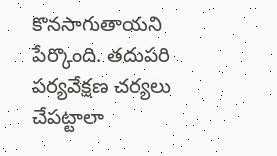కొనసాగుతాయని పేర్కొంది. తదుపరి పర్యవేక్షణ చర్యలు చేపట్టాలా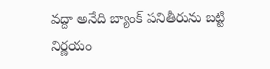వద్దా అనేది బ్యాంక్ పనితీరును బట్టి నిర్ణయం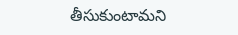తీసుకుంటామని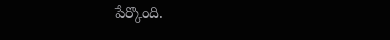పేర్కొంది.